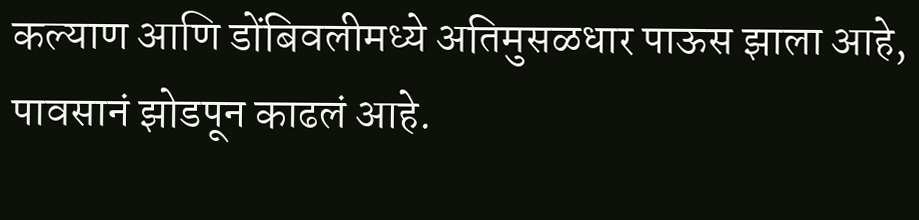कल्याण आणि डोंबिवलीमध्ये अतिमुसळधार पाऊस झाला आहे, पावसानं झोडपून काढलं आहे.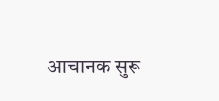आचानक सुरू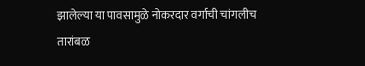झालेल्या या पावसामुळे नोकरदार वर्गाची चांगलीच तारांबळ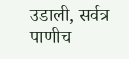उडाली, सर्वत्र पाणीच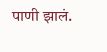पाणी झालं.